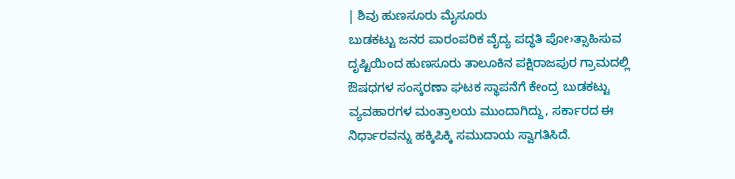| ಶಿವು ಹುಣಸೂರು ಮೈಸೂರು
ಬುಡಕಟ್ಟು ಜನರ ಪಾರಂಪರಿಕ ವೈದ್ಯ ಪದ್ಧತಿ ಪೋ›ತ್ಸಾಹಿಸುವ ದೃಷ್ಟಿಯಿಂದ ಹುಣಸೂರು ತಾಲೂಕಿನ ಪಕ್ಷಿರಾಜಪುರ ಗ್ರಾಮದಲ್ಲಿ ಔಷಧಗಳ ಸಂಸ್ಕರಣಾ ಘಟಕ ಸ್ಥಾಪನೆಗೆ ಕೇಂದ್ರ ಬುಡಕಟ್ಟು ವ್ಯವಹಾರಗಳ ಮಂತ್ರಾಲಯ ಮುಂದಾಗಿದ್ದು, ಸರ್ಕಾರದ ಈ ನಿರ್ಧಾರವನ್ನು ಹಕ್ಕಿಪಿಕ್ಕಿ ಸಮುದಾಯ ಸ್ವಾಗತಿಸಿದೆ.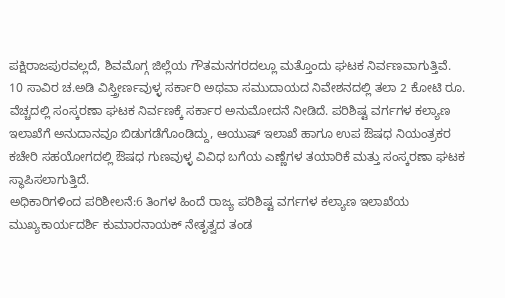ಪಕ್ಷಿರಾಜಪುರವಲ್ಲದೆ, ಶಿವಮೊಗ್ಗ ಜಿಲ್ಲೆಯ ಗೌತಮನಗರದಲ್ಲೂ ಮತ್ತೊಂದು ಘಟಕ ನಿರ್ವಣವಾಗುತ್ತಿವೆ.
10 ಸಾವಿರ ಚ.ಅಡಿ ವಿಸ್ತ್ರೀರ್ಣವುಳ್ಳ ಸರ್ಕಾರಿ ಅಥವಾ ಸಮುದಾಯದ ನಿವೇಶನದಲ್ಲಿ ತಲಾ 2 ಕೋಟಿ ರೂ. ವೆಚ್ಚದಲ್ಲಿ ಸಂಸ್ಕರಣಾ ಘಟಕ ನಿರ್ವಣಕ್ಕೆ ಸರ್ಕಾರ ಅನುಮೋದನೆ ನೀಡಿದೆ. ಪರಿಶಿಷ್ಟ ವರ್ಗಗಳ ಕಲ್ಯಾಣ ಇಲಾಖೆಗೆ ಅನುದಾನವೂ ಬಿಡುಗಡೆಗೊಂಡಿದ್ದು, ಆಯುಷ್ ಇಲಾಖೆ ಹಾಗೂ ಉಪ ಔಷಧ ನಿಯಂತ್ರಕರ ಕಚೇರಿ ಸಹಯೋಗದಲ್ಲಿ ಔಷಧ ಗುಣವುಳ್ಳ ವಿವಿಧ ಬಗೆಯ ಎಣ್ಣೆಗಳ ತಯಾರಿಕೆ ಮತ್ತು ಸಂಸ್ಕರಣಾ ಘಟಕ ಸ್ಥಾಪಿಸಲಾಗುತ್ತಿದೆ.
ಅಧಿಕಾರಿಗಳಿಂದ ಪರಿಶೀಲನೆ:6 ತಿಂಗಳ ಹಿಂದೆ ರಾಜ್ಯ ಪರಿಶಿಷ್ಟ ವರ್ಗಗಳ ಕಲ್ಯಾಣ ಇಲಾಖೆಯ ಮುಖ್ಯಕಾರ್ಯದರ್ಶಿ ಕುಮಾರನಾಯಕ್ ನೇತೃತ್ವದ ತಂಡ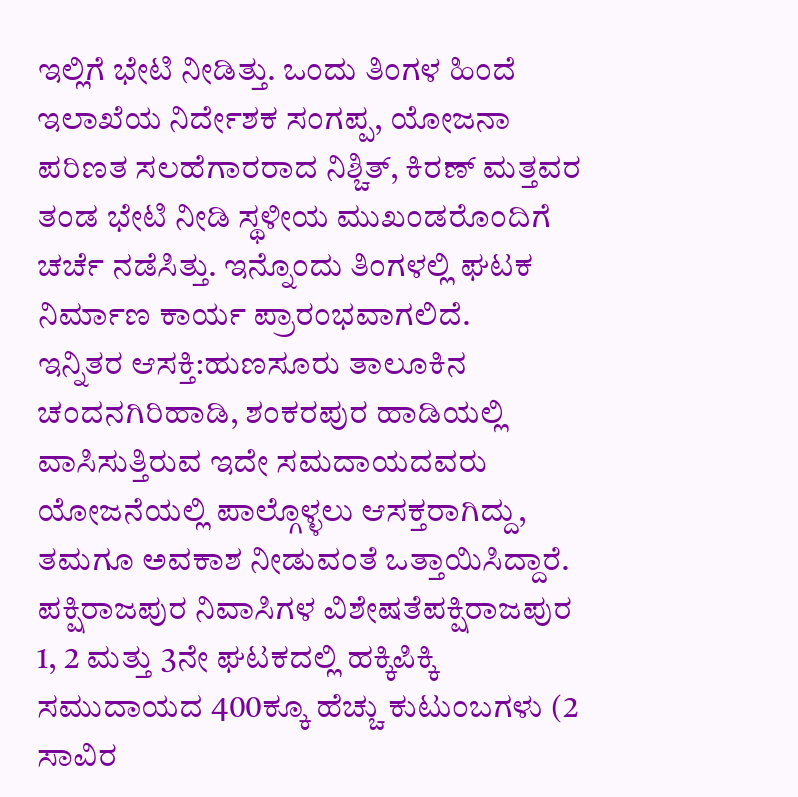ಇಲ್ಲಿಗೆ ಭೇಟಿ ನೀಡಿತ್ತು. ಒಂದು ತಿಂಗಳ ಹಿಂದೆ ಇಲಾಖೆಯ ನಿರ್ದೇಶಕ ಸಂಗಪ್ಪ, ಯೋಜನಾ ಪರಿಣತ ಸಲಹೆಗಾರರಾದ ನಿಶ್ಚಿತ್, ಕಿರಣ್ ಮತ್ತವರ ತಂಡ ಭೇಟಿ ನೀಡಿ ಸ್ಥಳೀಯ ಮುಖಂಡರೊಂದಿಗೆ ಚರ್ಚೆ ನಡೆಸಿತ್ತು. ಇನ್ನೊಂದು ತಿಂಗಳಲ್ಲಿ ಘಟಕ ನಿರ್ಮಾಣ ಕಾರ್ಯ ಪ್ರಾರಂಭವಾಗಲಿದೆ.
ಇನ್ನಿತರ ಆಸಕ್ತಿ:ಹುಣಸೂರು ತಾಲೂಕಿನ ಚಂದನಗಿರಿಹಾಡಿ, ಶಂಕರಪುರ ಹಾಡಿಯಲ್ಲಿ ವಾಸಿಸುತ್ತಿರುವ ಇದೇ ಸಮದಾಯದವರು ಯೋಜನೆಯಲ್ಲಿ ಪಾಲ್ಗೊಳ್ಳಲು ಆಸಕ್ತರಾಗಿದ್ದು, ತಮಗೂ ಅವಕಾಶ ನೀಡುವಂತೆ ಒತ್ತಾಯಿಸಿದ್ದಾರೆ.
ಪಕ್ಷಿರಾಜಪುರ ನಿವಾಸಿಗಳ ವಿಶೇಷತೆಪಕ್ಷಿರಾಜಪುರ 1, 2 ಮತ್ತು 3ನೇ ಘಟಕದಲ್ಲಿ ಹಕ್ಕಿಪಿಕ್ಕಿ ಸಮುದಾಯದ 400ಕ್ಕೂ ಹೆಚ್ಚು ಕುಟುಂಬಗಳು (2 ಸಾವಿರ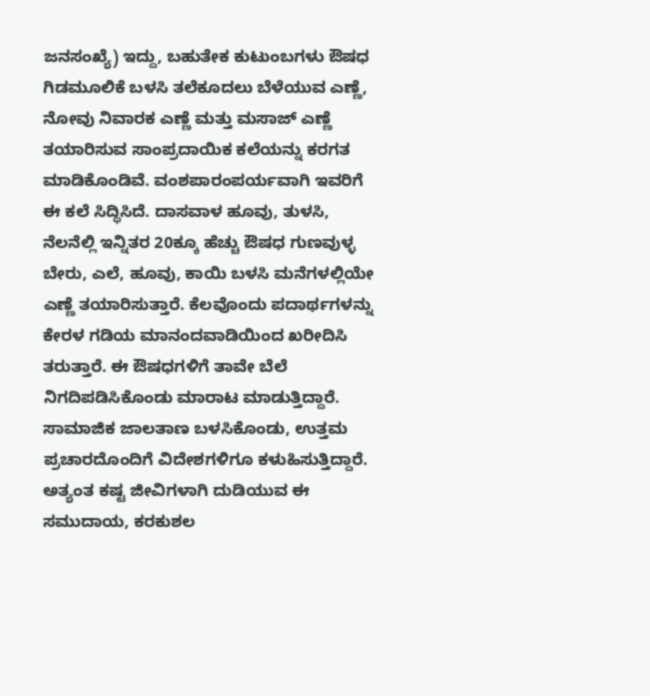ಜನಸಂಖ್ಯೆ) ಇದ್ದು, ಬಹುತೇಕ ಕುಟುಂಬಗಳು ಔಷಧ ಗಿಡಮೂಲಿಕೆ ಬಳಸಿ ತಲೆಕೂದಲು ಬೆಳೆಯುವ ಎಣ್ಣೆ, ನೋವು ನಿವಾರಕ ಎಣ್ಣೆ ಮತ್ತು ಮಸಾಜ್ ಎಣ್ಣೆ ತಯಾರಿಸುವ ಸಾಂಪ್ರದಾಯಿಕ ಕಲೆಯನ್ನು ಕರಗತ ಮಾಡಿಕೊಂಡಿವೆ. ವಂಶಪಾರಂಪರ್ಯವಾಗಿ ಇವರಿಗೆ ಈ ಕಲೆ ಸಿದ್ಧಿಸಿದೆ. ದಾಸವಾಳ ಹೂವು, ತುಳಸಿ, ನೆಲನೆಲ್ಲಿ ಇನ್ನಿತರ 20ಕ್ಕೂ ಹೆಚ್ಚು ಔಷಧ ಗುಣವುಳ್ಳ ಬೇರು, ಎಲೆ, ಹೂವು, ಕಾಯಿ ಬಳಸಿ ಮನೆಗಳಲ್ಲಿಯೇ ಎಣ್ಣೆ ತಯಾರಿಸುತ್ತಾರೆ. ಕೆಲವೊಂದು ಪದಾರ್ಥಗಳನ್ನು ಕೇರಳ ಗಡಿಯ ಮಾನಂದವಾಡಿಯಿಂದ ಖರೀದಿಸಿ ತರುತ್ತಾರೆ. ಈ ಔಷಧಗಳಿಗೆ ತಾವೇ ಬೆಲೆ ನಿಗದಿಪಡಿಸಿಕೊಂಡು ಮಾರಾಟ ಮಾಡುತ್ತಿದ್ದಾರೆ. ಸಾಮಾಜಿಕ ಜಾಲತಾಣ ಬಳಸಿಕೊಂಡು, ಉತ್ತಮ ಪ್ರಚಾರದೊಂದಿಗೆ ವಿದೇಶಗಳಿಗೂ ಕಳುಹಿಸುತ್ತಿದ್ದಾರೆ. ಅತ್ಯಂತ ಕಷ್ಟ ಜೀವಿಗಳಾಗಿ ದುಡಿಯುವ ಈ ಸಮುದಾಯ, ಕರಕುಶಲ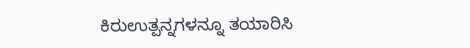ಕಿರುಉತ್ಪನ್ನಗಳನ್ನೂ ತಯಾರಿಸಿ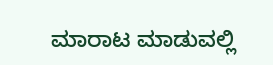ಮಾರಾಟ ಮಾಡುವಲ್ಲಿ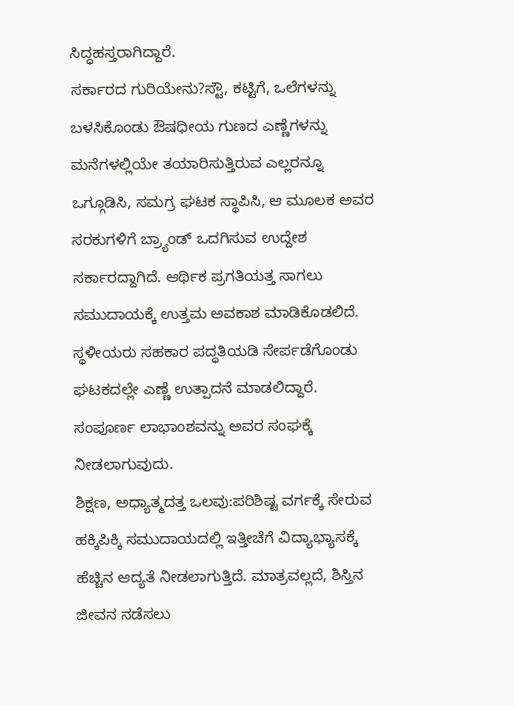ಸಿದ್ಧಹಸ್ತರಾಗಿದ್ದಾರೆ.
ಸರ್ಕಾರದ ಗುರಿಯೇನು?ಸ್ಟೌ, ಕಟ್ಟಿಗೆ, ಒಲೆಗಳನ್ನು ಬಳಸಿಕೊಂಡು ಔಷಧೀಯ ಗುಣದ ಎಣ್ಣೆಗಳನ್ನು ಮನೆಗಳಲ್ಲಿಯೇ ತಯಾರಿಸುತ್ತಿರುವ ಎಲ್ಲರನ್ನೂ ಒಗ್ಗೂಡಿಸಿ, ಸಮಗ್ರ ಘಟಕ ಸ್ಥಾಪಿಸಿ, ಆ ಮೂಲಕ ಅವರ ಸರಕುಗಳಿಗೆ ಬ್ರ್ಯಾಂಡ್ ಒದಗಿಸುವ ಉದ್ದೇಶ ಸರ್ಕಾರದ್ದಾಗಿದೆ. ಆರ್ಥಿಕ ಪ್ರಗತಿಯತ್ತ ಸಾಗಲು ಸಮುದಾಯಕ್ಕೆ ಉತ್ತಮ ಅವಕಾಶ ಮಾಡಿಕೊಡಲಿದೆ. ಸ್ಥಳೀಯರು ಸಹಕಾರ ಪದ್ಧತಿಯಡಿ ಸೇರ್ಪಡೆಗೊಂಡು ಘಟಕದಲ್ಲೇ ಎಣ್ಣೆ ಉತ್ಪಾದನೆ ಮಾಡಲಿದ್ದಾರೆ. ಸಂಪೂರ್ಣ ಲಾಭಾಂಶವನ್ನು ಅವರ ಸಂಘಕ್ಕೆ ನೀಡಲಾಗುವುದು.
ಶಿಕ್ಷಣ, ಅಧ್ಯಾತ್ಮದತ್ತ ಒಲವು:ಪರಿಶಿಷ್ಟ ವರ್ಗಕ್ಕೆ ಸೇರುವ ಹಕ್ಕಿಪಿಕ್ಕಿ ಸಮುದಾಯದಲ್ಲಿ ಇತ್ತೀಚೆಗೆ ವಿದ್ಯಾಭ್ಯಾಸಕ್ಕೆ ಹೆಚ್ಚಿನ ಆದ್ಯತೆ ನೀಡಲಾಗುತ್ತಿದೆ. ಮಾತ್ರವಲ್ಲದೆ, ಶಿಸ್ತಿನ ಜೀವನ ನಡೆಸಲು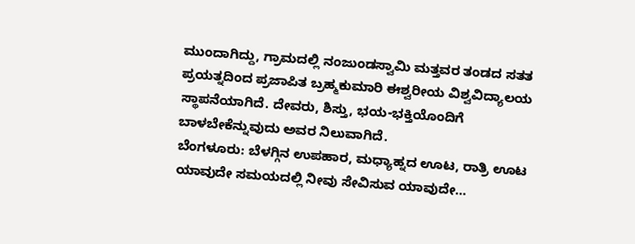ಮುಂದಾಗಿದ್ದು, ಗ್ರಾಮದಲ್ಲಿ ನಂಜುಂಡಸ್ವಾಮಿ ಮತ್ತವರ ತಂಡದ ಸತತ ಪ್ರಯತ್ನದಿಂದ ಪ್ರಜಾಪಿತ ಬ್ರಹ್ಮಕುಮಾರಿ ಈಶ್ವರೀಯ ವಿಶ್ವವಿದ್ಯಾಲಯ ಸ್ಥಾಪನೆಯಾಗಿದೆ. ದೇವರು, ಶಿಸ್ತು, ಭಯ-ಭಕ್ತಿಯೊಂದಿಗೆ ಬಾಳಬೇಕೆನ್ನುವುದು ಅವರ ನಿಲುವಾಗಿದೆ.
ಬೆಂಗಳೂರು: ಬೆಳಗ್ಗಿನ ಉಪಹಾರ, ಮಧ್ಯಾಹ್ನದ ಊಟ, ರಾತ್ರಿ ಊಟ ಯಾವುದೇ ಸಮಯದಲ್ಲಿ ನೀವು ಸೇವಿಸುವ ಯಾವುದೇ…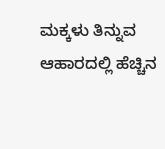ಮಕ್ಕಳು ತಿನ್ನುವ ಆಹಾರದಲ್ಲಿ ಹೆಚ್ಚಿನ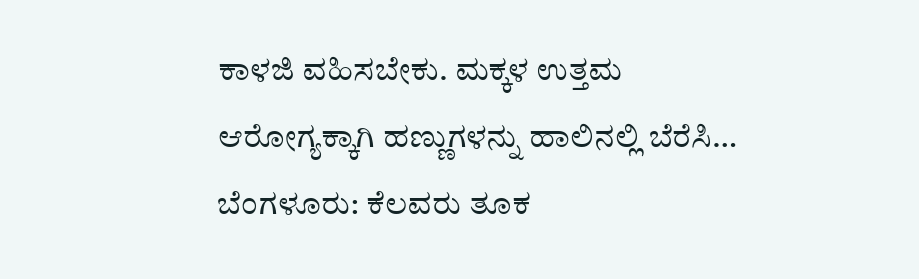ಕಾಳಜಿ ವಹಿಸಬೇಕು. ಮಕ್ಕಳ ಉತ್ತಮ ಆರೋಗ್ಯಕ್ಕಾಗಿ ಹಣ್ಣುಗಳನ್ನು ಹಾಲಿನಲ್ಲಿ ಬೆರೆಸಿ…
ಬೆಂಗಳೂರು: ಕೆಲವರು ತೂಕ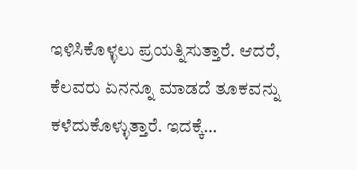ಇಳಿಸಿಕೊಳ್ಳಲು ಪ್ರಯತ್ನಿಸುತ್ತಾರೆ. ಆದರೆ, ಕೆಲವರು ಏನನ್ನೂ ಮಾಡದೆ ತೂಕವನ್ನು ಕಳೆದುಕೊಳ್ಳುತ್ತಾರೆ. ಇದಕ್ಕೆ…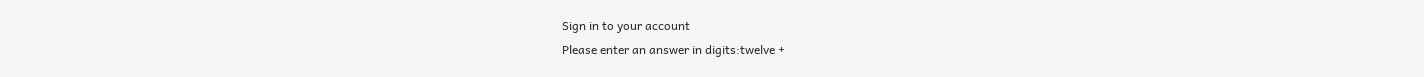Sign in to your account
Please enter an answer in digits:twelve +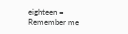eighteen =
Remember me